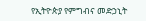የኢትዮጵያ የምግብና መድኃኒት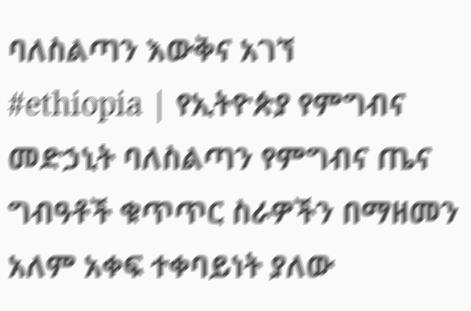ባለስልጣን እውቅና አገኘ
#ethiopia | የኢትዮጵያ የምግብና መድኃኒት ባለስልጣን የምግብና ጤና ግብዓቶች ቁጥጥር ስራዎችን በማዘመን አለም አቀፍ ተቀባይነት ያለው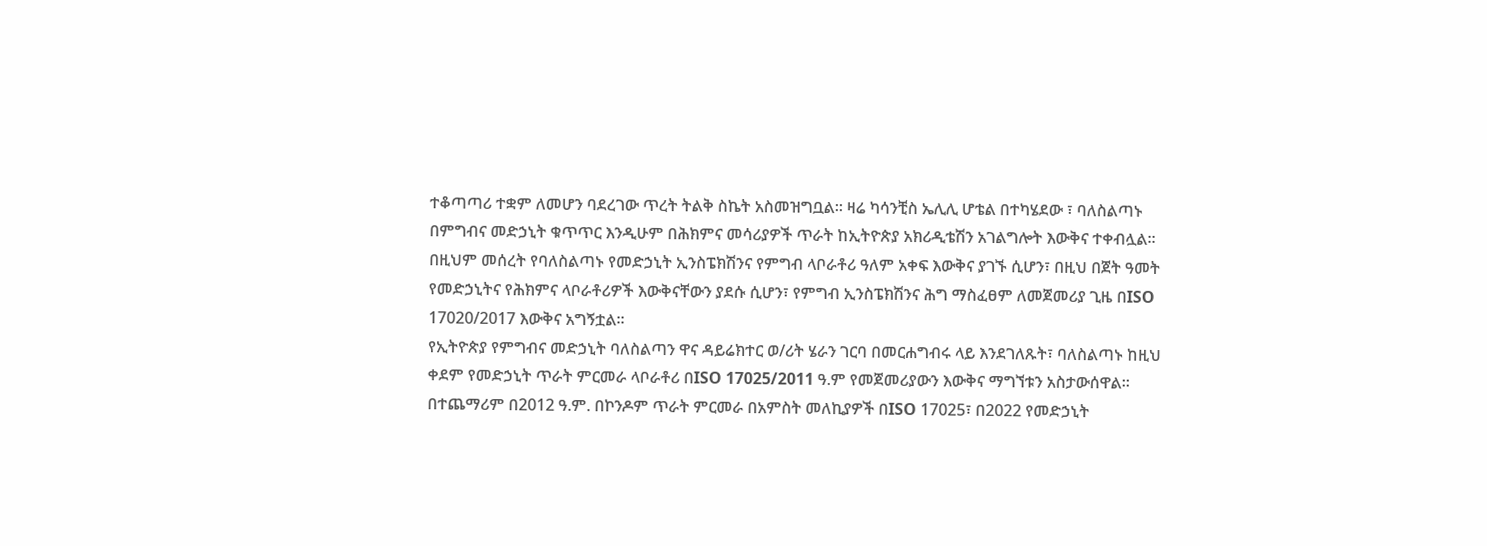ተቆጣጣሪ ተቋም ለመሆን ባደረገው ጥረት ትልቅ ስኬት አስመዝግቧል። ዛሬ ካሳንቺስ ኤሊሊ ሆቴል በተካሄደው ፣ ባለስልጣኑ በምግብና መድኃኒት ቁጥጥር እንዲሁም በሕክምና መሳሪያዎች ጥራት ከኢትዮጵያ አክሪዲቴሽን አገልግሎት እውቅና ተቀብሏል።
በዚህም መሰረት የባለስልጣኑ የመድኃኒት ኢንስፔክሽንና የምግብ ላቦራቶሪ ዓለም አቀፍ እውቅና ያገኙ ሲሆን፣ በዚህ በጀት ዓመት የመድኃኒትና የሕክምና ላቦራቶሪዎች እውቅናቸውን ያደሱ ሲሆን፣ የምግብ ኢንስፔክሽንና ሕግ ማስፈፀም ለመጀመሪያ ጊዜ በISO 17020/2017 እውቅና አግኝቷል።
የኢትዮጵያ የምግብና መድኃኒት ባለስልጣን ዋና ዳይሬክተር ወ/ሪት ሄራን ገርባ በመርሐግብሩ ላይ እንደገለጹት፣ ባለስልጣኑ ከዚህ ቀደም የመድኃኒት ጥራት ምርመራ ላቦራቶሪ በISO 17025/2011 ዓ.ም የመጀመሪያውን እውቅና ማግኘቱን አስታውሰዋል። በተጨማሪም በ2012 ዓ.ም. በኮንዶም ጥራት ምርመራ በአምስት መለኪያዎች በISO 17025፣ በ2022 የመድኃኒት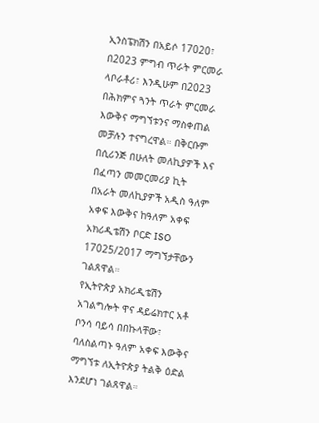ኢንስፔክሽን በአይሶ 17020፣ በ2023 ምግብ ጥራት ምርመራ ላቦራቶሪ፣ እንዲሁም በ2023 በሕክምና ጓንት ጥራት ምርመራ እውቅና ማግኘቱንና ማስቀጠል መቻሉን ተናግረዋል። በቅርቡም በሲሪንጅ በሁለት መለኪያዎች እና በፈጣን መመርመሪያ ኪት በአራት መለኪያዎች አዲስ ዓለም አቀፍ እውቅና ከዓለም አቀፍ አክሪዲቴሽን ቦርድ ISO 17025/2017 ማግኘታቸውን ገልጸዋል።
የኢትዮጵያ አክሪዲቴሽን አገልግሎት ዋና ዳይሬክተር አቶ ቦንሳ ባይሳ በበኩላቸው፣ ባለስልጣኑ ዓለም አቀፍ እውቅና ማግኘቱ ለኢትዮጵያ ትልቅ ዕድል እንደሆነ ገልጸዋል።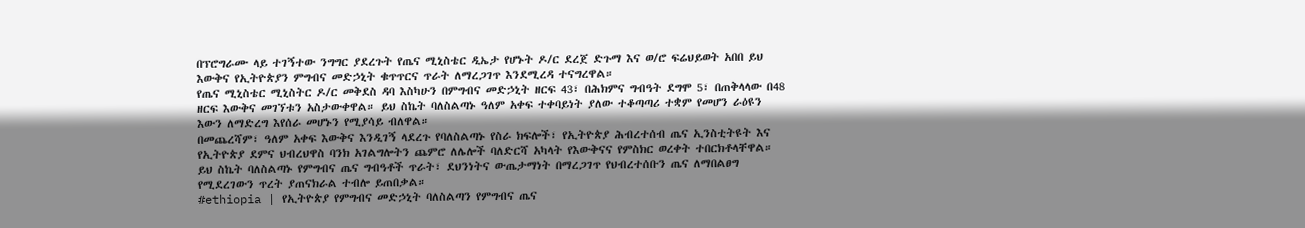በፕሮግራሙ ላይ ተገኝተው ንግግር ያደረጉት የጤና ሚኒስቴር ዲኤታ የሆኑት ዶ/ር ደረጀ ድጉማ እና ወ/ሮ ፍሬህይወት አበበ ይህ እውቅና የኢትዮጵያን ምግብና መድኃኒት ቁጥጥርና ጥራት ለማረጋገጥ እንደሚረዳ ተናግረዋል።
የጤና ሚኒስቴር ሚኒስትር ዶ/ር መቅደስ ዳባ እስካሁን በምግብና መድኃኒት ዘርፍ 43፣ በሕክምና ግብዓት ደግሞ 5፣ በጠቅላላው በ48 ዘርፍ እውቅና መገኘቱን አስታውቀዋል። ይህ ስኬት ባለስልጣኑ ዓለም አቀፍ ተቀባይነት ያለው ተቆጣጣሪ ተቋም የመሆን ራዕዩን እውን ለማድረግ እየሰራ መሆኑን የሚያሳይ ብለዋል።
በመጨረሻም፣ ዓለም አቀፍ እውቅና እንዲገኝ ላደረጉ የባለስልጣኑ የስራ ክፍሎች፣ የኢትዮጵያ ሕብረተሰብ ጤና ኢንስቲትዩት እና የኢትዮጵያ ደምና ህብረህዋስ ባንክ አገልግሎትን ጨምሮ ለሌሎች ባለድርሻ አካላት የእውቅናና የምስክር ወረቀት ተበርክቶላቸዋል። ይህ ስኬት ባለስልጣኑ የምግብና ጤና ግብዓቶች ጥራት፣ ደህንነትና ውጤታማነት በማረጋገጥ የህብረተሰቡን ጤና ለማበልፀግ የሚደረገውን ጥረት ያጠናክራል ተብሎ ይጠበቃል።
#ethiopia | የኢትዮጵያ የምግብና መድኃኒት ባለስልጣን የምግብና ጤና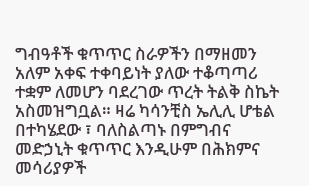ግብዓቶች ቁጥጥር ስራዎችን በማዘመን አለም አቀፍ ተቀባይነት ያለው ተቆጣጣሪ ተቋም ለመሆን ባደረገው ጥረት ትልቅ ስኬት አስመዝግቧል። ዛሬ ካሳንቺስ ኤሊሊ ሆቴል በተካሄደው ፣ ባለስልጣኑ በምግብና መድኃኒት ቁጥጥር እንዲሁም በሕክምና መሳሪያዎች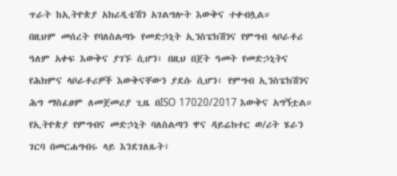ጥራት ከኢትዮጵያ አክሪዲቴሽን አገልግሎት እውቅና ተቀብሏል።
በዚህም መሰረት የባለስልጣኑ የመድኃኒት ኢንስፔክሽንና የምግብ ላቦራቶሪ ዓለም አቀፍ እውቅና ያገኙ ሲሆን፣ በዚህ በጀት ዓመት የመድኃኒትና የሕክምና ላቦራቶሪዎች እውቅናቸውን ያደሱ ሲሆን፣ የምግብ ኢንስፔክሽንና ሕግ ማስፈፀም ለመጀመሪያ ጊዜ በISO 17020/2017 እውቅና አግኝቷል።
የኢትዮጵያ የምግብና መድኃኒት ባለስልጣን ዋና ዳይሬክተር ወ/ሪት ሄራን ገርባ በመርሐግብሩ ላይ እንደገለጹት፣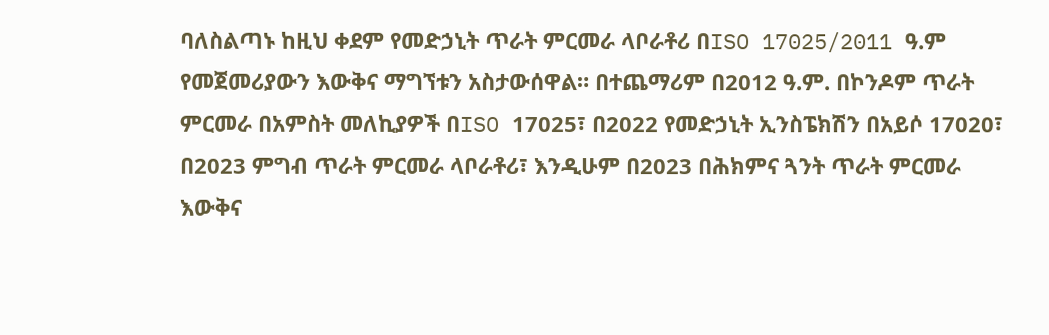ባለስልጣኑ ከዚህ ቀደም የመድኃኒት ጥራት ምርመራ ላቦራቶሪ በISO 17025/2011 ዓ.ም የመጀመሪያውን እውቅና ማግኘቱን አስታውሰዋል። በተጨማሪም በ2012 ዓ.ም. በኮንዶም ጥራት ምርመራ በአምስት መለኪያዎች በISO 17025፣ በ2022 የመድኃኒት ኢንስፔክሽን በአይሶ 17020፣ በ2023 ምግብ ጥራት ምርመራ ላቦራቶሪ፣ እንዲሁም በ2023 በሕክምና ጓንት ጥራት ምርመራ እውቅና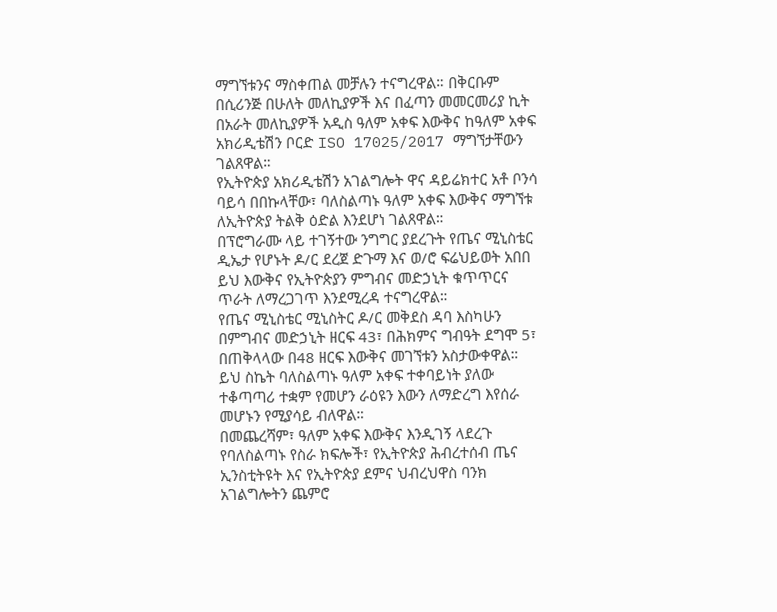ማግኘቱንና ማስቀጠል መቻሉን ተናግረዋል። በቅርቡም በሲሪንጅ በሁለት መለኪያዎች እና በፈጣን መመርመሪያ ኪት በአራት መለኪያዎች አዲስ ዓለም አቀፍ እውቅና ከዓለም አቀፍ አክሪዲቴሽን ቦርድ ISO 17025/2017 ማግኘታቸውን ገልጸዋል።
የኢትዮጵያ አክሪዲቴሽን አገልግሎት ዋና ዳይሬክተር አቶ ቦንሳ ባይሳ በበኩላቸው፣ ባለስልጣኑ ዓለም አቀፍ እውቅና ማግኘቱ ለኢትዮጵያ ትልቅ ዕድል እንደሆነ ገልጸዋል።
በፕሮግራሙ ላይ ተገኝተው ንግግር ያደረጉት የጤና ሚኒስቴር ዲኤታ የሆኑት ዶ/ር ደረጀ ድጉማ እና ወ/ሮ ፍሬህይወት አበበ ይህ እውቅና የኢትዮጵያን ምግብና መድኃኒት ቁጥጥርና ጥራት ለማረጋገጥ እንደሚረዳ ተናግረዋል።
የጤና ሚኒስቴር ሚኒስትር ዶ/ር መቅደስ ዳባ እስካሁን በምግብና መድኃኒት ዘርፍ 43፣ በሕክምና ግብዓት ደግሞ 5፣ በጠቅላላው በ48 ዘርፍ እውቅና መገኘቱን አስታውቀዋል። ይህ ስኬት ባለስልጣኑ ዓለም አቀፍ ተቀባይነት ያለው ተቆጣጣሪ ተቋም የመሆን ራዕዩን እውን ለማድረግ እየሰራ መሆኑን የሚያሳይ ብለዋል።
በመጨረሻም፣ ዓለም አቀፍ እውቅና እንዲገኝ ላደረጉ የባለስልጣኑ የስራ ክፍሎች፣ የኢትዮጵያ ሕብረተሰብ ጤና ኢንስቲትዩት እና የኢትዮጵያ ደምና ህብረህዋስ ባንክ አገልግሎትን ጨምሮ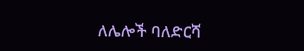ለሌሎች ባለድርሻ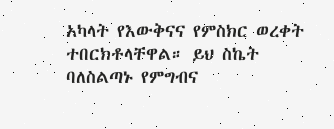አካላት የእውቅናና የምስክር ወረቀት ተበርክቶላቸዋል። ይህ ስኬት ባለስልጣኑ የምግብና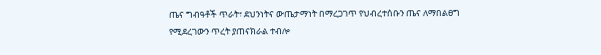ጤና ግብዓቶች ጥራት፣ ደህንነትና ውጤታማነት በማረጋገጥ የህብረተሰቡን ጤና ለማበልፀግ የሚደረገውን ጥረት ያጠናክራል ተብሎ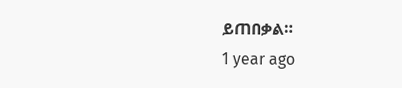ይጠበቃል።
1 year ago